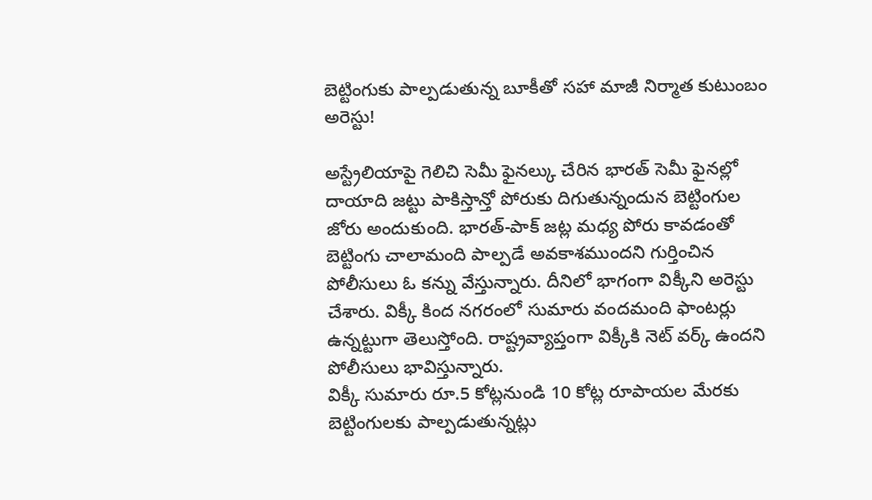బెట్టింగుకు పాల్పడుతున్న బూకీతో సహా మాజీ నిర్మాత కుటుంబం అరెస్టు!

అస్ట్రేలియాపై గెలిచి సెమీ ఫైనల్కు చేరిన భారత్ సెమీ ఫైనల్లో దాయాది జట్టు పాకిస్తాన్తో పోరుకు దిగుతున్నందున బెట్టింగుల జోరు అందుకుంది. భారత్-పాక్ జట్ల మధ్య పోరు కావడంతో బెట్టింగు చాలామంది పాల్పడే అవకాశముందని గుర్తించిన పోలీసులు ఓ కన్ను వేస్తున్నారు. దీనిలో భాగంగా విక్కీని అరెస్టు చేశారు. విక్కీ కింద నగరంలో సుమారు వందమంది ఫాంటర్లు ఉన్నట్టుగా తెలుస్తోంది. రాష్ట్రవ్యాప్తంగా విక్కీకి నెట్ వర్క్ ఉందని పోలీసులు భావిస్తున్నారు.
విక్కీ సుమారు రూ.5 కోట్లనుండి 10 కోట్ల రూపాయల మేరకు బెట్టింగులకు పాల్పడుతున్నట్లు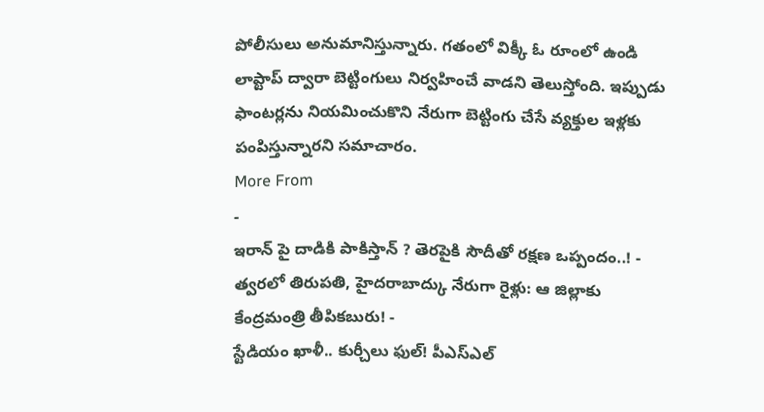పోలీసులు అనుమానిస్తున్నారు. గతంలో విక్కీ ఓ రూంలో ఉండి లాప్టాప్ ద్వారా బెట్టింగులు నిర్వహించే వాడని తెలుస్తోంది. ఇప్పుడు ఫాంటర్లను నియమించుకొని నేరుగా బెట్టింగు చేసే వ్యక్తుల ఇళ్లకు పంపిస్తున్నారని సమాచారం.
More From
-
ఇరాన్ పై దాడికి పాకిస్తాన్ ? తెరపైకి సౌదీతో రక్షణ ఒప్పందం..! -
త్వరలో తిరుపతి, హైదరాబాద్కు నేరుగా రైళ్లు: ఆ జిల్లాకు కేంద్రమంత్రి తీపికబురు! -
స్టేడియం ఖాళీ.. కుర్చీలు ఫుల్! పీఎస్ఎల్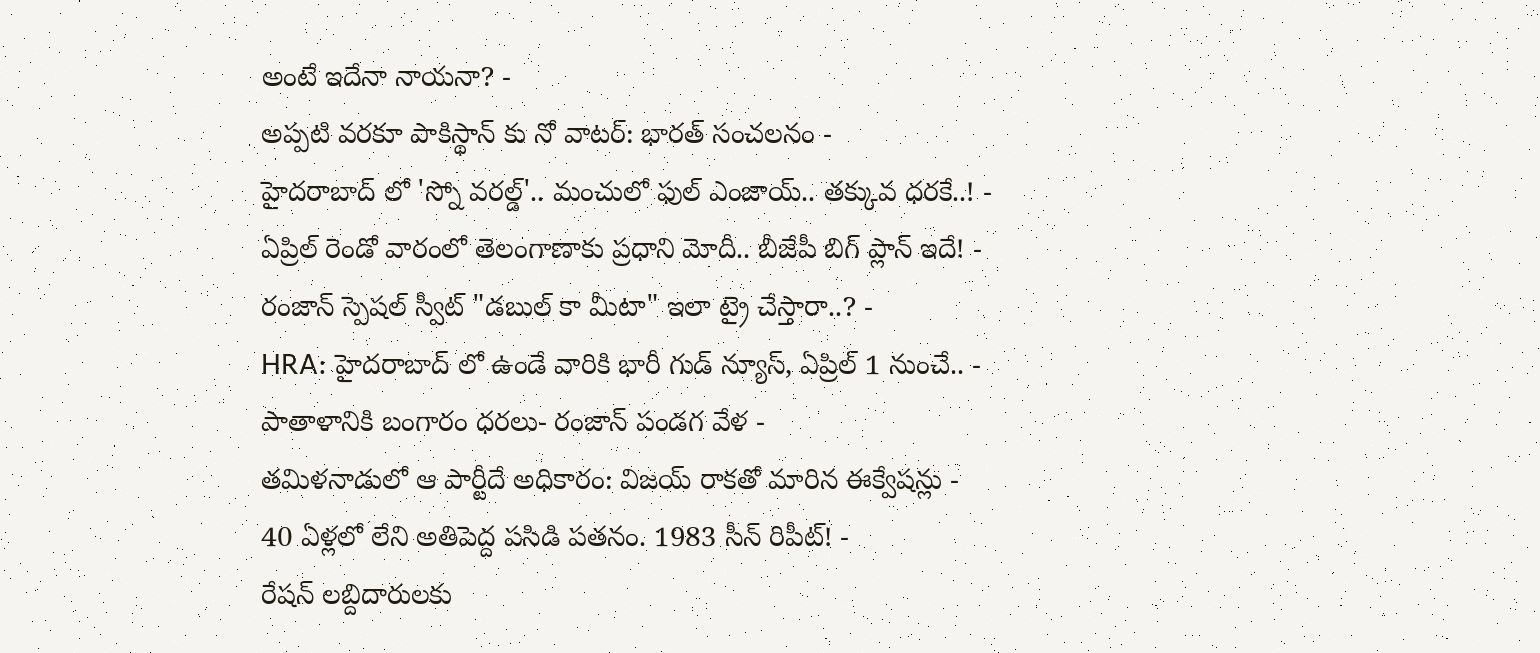అంటే ఇదేనా నాయనా? -
అప్పటి వరకూ పాకిస్థాన్ కు నో వాటర్: భారత్ సంచలనం -
హైదరాబాద్ లో 'స్నో వరల్డ్'.. మంచులో ఫుల్ ఎంజాయ్.. తక్కువ ధరకే..! -
ఏప్రిల్ రెండో వారంలో తెలంగాణాకు ప్రధాని మోదీ.. బీజేపీ బిగ్ ప్లాన్ ఇదే! -
రంజాన్ స్పెషల్ స్వీట్ "డబుల్ కా మీటా" ఇలా ట్రై చేస్తారా..? -
HRA: హైదరాబాద్ లో ఉండే వారికి భారీ గుడ్ న్యూస్, ఏప్రిల్ 1 నుంచే.. -
పాతాళానికి బంగారం ధరలు- రంజాన్ పండగ వేళ -
తమిళనాడులో ఆ పార్టీదే అధికారం: విజయ్ రాకతో మారిన ఈక్వేషన్లు -
40 ఏళ్లలో లేని అతిపెద్ద పసిడి పతనం. 1983 సీన్ రిపీట్! -
రేషన్ లబ్దిదారులకు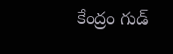కేంద్రం గుడ్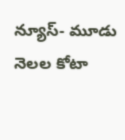న్యూస్- మూడు నెలల కోటా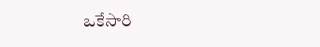ఒకేసారి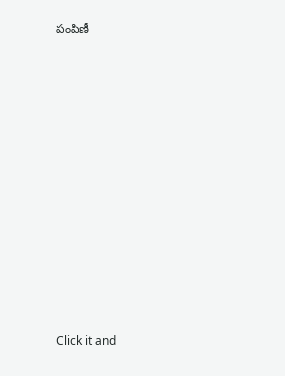పంపిణీ












Click it and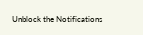Unblock the Notifications